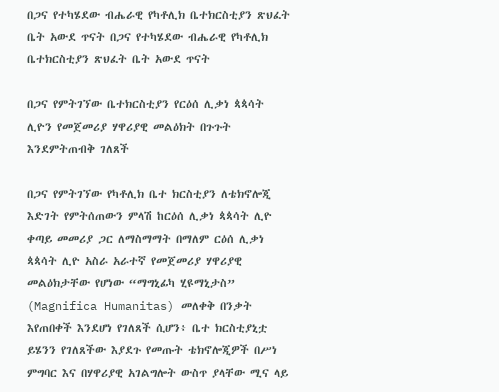በጋና የተካሄደው ብሔራዊ የካቶሊክ ቤተክርስቲያን ጽህፈት ቤት አውደ ጥናት በጋና የተካሄደው ብሔራዊ የካቶሊክ ቤተክርስቲያን ጽህፈት ቤት አውደ ጥናት

በጋና የምትገኘው ቤተክርስቲያን የርዕሰ ሊቃነ ጳጳሳት ሊዮን የመጀመሪያ ሃዋሪያዊ መልዕክት በጉጉት እንደምትጠብቅ ገለጸች

በጋና የምትገኘው የካቶሊክ ቤተ ክርስቲያን ለቴክኖሎጂ እድገት የምትሰጠውን ምላሽ ከርዕሰ ሊቃነ ጳጳሳት ሊዮ ቀጣይ መመሪያ ጋር ለማስማማት በማለም ርዕሰ ሊቃነ ጳጳሳት ሊዮ አስራ አራተኛ የመጀመሪያ ሃዋሪያዊ መልዕክታቸው የሆነው “ማግኒፊካ ሂዩማኒታስ” (Magnifica Humanitas) መለቀቅ በንቃት እየጠበቀች እንደሆነ የገለጸች ሲሆን፥ ቤተ ክርስቲያኒቷ ይሄንን የገለጸችው እያደጉ የመጡት ቴክኖሎጂዎች በሥነ ምግባር እና በሃዋሪያዊ አገልግሎት ውስጥ ያላቸው ሚና ላይ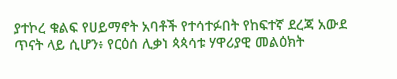ያተኮረ ቁልፍ የሀይማኖት አባቶች የተሳተፉበት የከፍተኛ ደረጃ አውደ ጥናት ላይ ሲሆን፥ የርዕሰ ሊቃነ ጳጳሳቱ ሃዋሪያዊ መልዕክት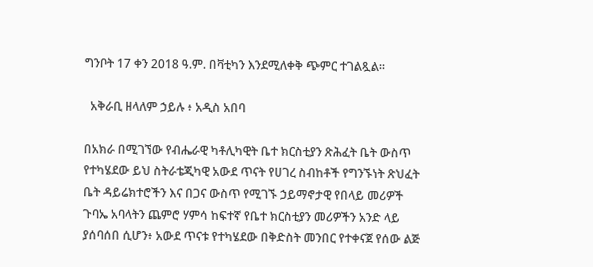ግንቦት 17 ቀን 2018 ዓ.ም. በቫቲካን እንደሚለቀቅ ጭምር ተገልጿል።

  አቅራቢ ዘላለም ኃይሉ ፥ አዲስ አበባ

በአክራ በሚገኘው የብሔራዊ ካቶሊካዊት ቤተ ክርስቲያን ጽሕፈት ቤት ውስጥ የተካሄደው ይህ ስትራቴጂካዊ አውደ ጥናት የሀገረ ስብከቶች የግንኙነት ጽህፈት ቤት ዳይሬክተሮችን እና በጋና ውስጥ የሚገኙ ኃይማኖታዊ የበላይ መሪዎች ጉባኤ አባላትን ጨምሮ ሃምሳ ከፍተኛ የቤተ ክርስቲያን መሪዎችን አንድ ላይ ያሰባሰበ ሲሆን፥ አውደ ጥናቱ የተካሄደው በቅድስት መንበር የተቀናጀ የሰው ልጅ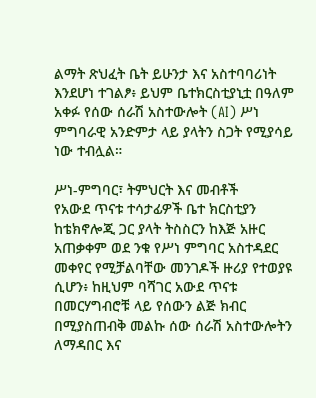ልማት ጽህፈት ቤት ይሁንታ እና አስተባባሪነት እንደሆነ ተገልፆ፥ ይህም ቤተክርስቲያኒቷ በዓለም አቀፉ የሰው ሰራሽ አስተውሎት (AI) ሥነ ምግባራዊ አንድምታ ላይ ያላትን ስጋት የሚያሳይ ነው ተብሏል።

ሥነ-ምግባር፣ ትምህርት እና መብቶች
የአውደ ጥናቱ ተሳታፊዎች ቤተ ክርስቲያን ከቴክኖሎጂ ጋር ያላት ትስስርን ከእጅ አዙር አጠቃቀም ወደ ንቁ የሥነ ምግባር አስተዳደር መቀየር የሚቻልባቸው መንገዶች ዙሪያ የተወያዩ ሲሆን፥ ከዚህም ባሻገር አውደ ጥናቱ በመርሃግብሮቹ ላይ የሰውን ልጅ ክብር በሚያስጠብቅ መልኩ ሰው ሰራሽ አስተውሎትን ለማዳበር እና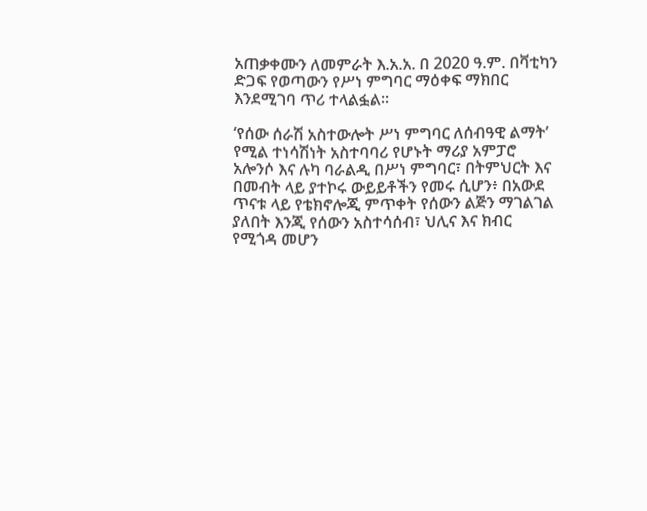አጠቃቀሙን ለመምራት እ.አ.አ. በ 2020 ዓ.ም. በቫቲካን ድጋፍ የወጣውን የሥነ ምግባር ማዕቀፍ ማክበር እንደሚገባ ጥሪ ተላልፏል።

‘የሰው ሰራሽ አስተውሎት ሥነ ምግባር ለሰብዓዊ ልማት’ የሚል ተነሳሽነት አስተባባሪ የሆኑት ማሪያ አምፓሮ አሎንሶ እና ሉካ ባራልዲ በሥነ ምግባር፣ በትምህርት እና በመብት ላይ ያተኮሩ ውይይቶችን የመሩ ሲሆን፥ በአውደ ጥናቱ ላይ የቴክኖሎጂ ምጥቀት የሰውን ልጅን ማገልገል ያለበት እንጂ የሰውን አስተሳሰብ፣ ህሊና እና ክብር የሚጎዳ መሆን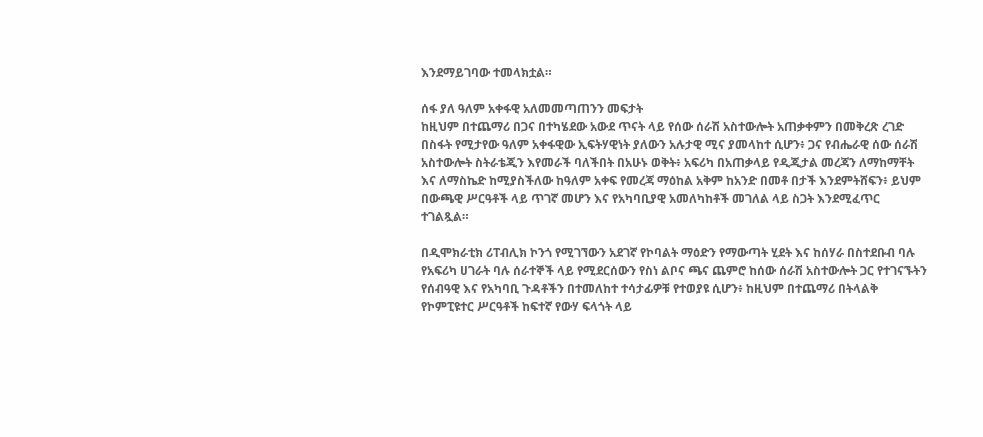እንደማይገባው ተመላክቷል።

ሰፋ ያለ ዓለም አቀፋዊ አለመመጣጠንን መፍታት
ከዚህም በተጨማሪ በጋና በተካሄደው አውደ ጥናት ላይ የሰው ሰራሽ አስተውሎት አጠቃቀምን በመቅረጽ ረገድ በስፋት የሚታየው ዓለም አቀፋዊው ኢፍትሃዊነት ያለውን አሉታዊ ሚና ያመላከተ ሲሆን፥ ጋና የብሔራዊ ሰው ሰራሽ አስተውሎት ስትራቴጂን እየመራች ባለችበት በአሁኑ ወቅት፥ አፍሪካ በአጠቃላይ የዲጂታል መረጃን ለማከማቸት እና ለማስኬድ ከሚያስችለው ከዓለም አቀፍ የመረጃ ማዕከል አቅም ከአንድ በመቶ በታች እንደምትሸፍን፥ ይህም በውጫዊ ሥርዓቶች ላይ ጥገኛ መሆን እና የአካባቢያዊ አመለካከቶች መገለል ላይ ስጋት እንደሚፈጥር ተገልጿል።

በዲሞክራቲክ ሪፐብሊክ ኮንጎ የሚገኘውን አደገኛ የኮባልት ማዕድን የማውጣት ሂደት እና ከሰሃራ በስተደቡብ ባሉ የአፍሪካ ሀገራት ባሉ ሰራተኞች ላይ የሚደርሰውን የስነ ልቦና ጫና ጨምሮ ከሰው ሰራሽ አስተውሎት ጋር የተገናኙትን የሰብዓዊ እና የአካባቢ ጉዳቶችን በተመለከተ ተሳታፊዎቹ የተወያዩ ሲሆን፥ ከዚህም በተጨማሪ በትላልቅ የኮምፒዩተር ሥርዓቶች ከፍተኛ የውሃ ፍላጎት ላይ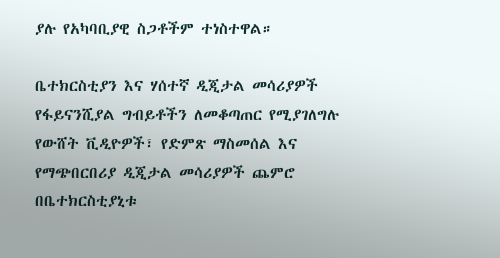ያሉ የአካባቢያዊ ስጋቶችም ተነስተዋል።

ቤተክርስቲያን እና ሃሰተኛ ዲጂታል መሳሪያዎች
የፋይናንሺያል ግብይቶችን ለመቆጣጠር የሚያገለግሉ የውሸት ቪዲዮዎች፣ የድምጽ ማስመሰል እና የማጭበርበሪያ ዲጂታል መሳሪያዎች ጨምሮ በቤተክርስቲያኒቱ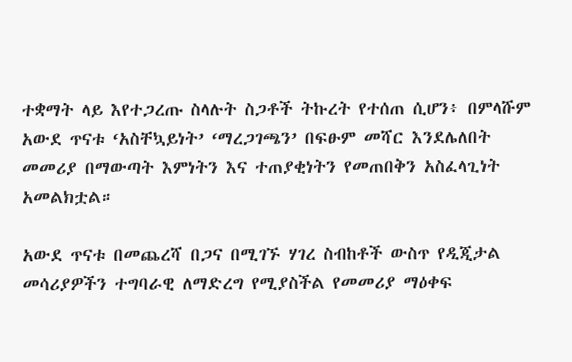ተቋማት ላይ እየተጋረጡ ስላሉት ስጋቶች ትኩረት የተሰጠ ሲሆን፥ በምላሹም አውደ ጥናቱ ‘አስቸኳይነት’ ‘ማረጋገጫን’ በፍፁም መሻር እንደሌለበት መመሪያ በማውጣት እምነትን እና ተጠያቂነትን የመጠበቅን አስፈላጊነት አመልክቷል።

አውደ ጥናቱ በመጨረሻ በጋና በሚገኙ ሃገረ ስብከቶች ውስጥ የዲጂታል መሳሪያዎችን ተግባራዊ ለማድረግ የሚያስችል የመመሪያ ማዕቀፍ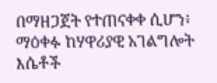በማዘጋጀት የተጠናቀቀ ሲሆን፥ ማዕቀፉ ከሃዋሪያዊ አገልግሎት እሴቶች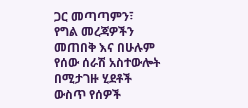ጋር መጣጣምን፣ የግል መረጃዎችን መጠበቅ እና በሁሉም የሰው ሰራሽ አስተውሎት በሚታገዙ ሂደቶች ውስጥ የሰዎች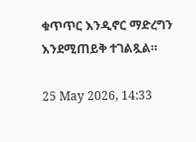ቁጥጥር እንዲኖር ማድረግን እንደሚጠይቅ ተገልጿል።

25 May 2026, 14:33